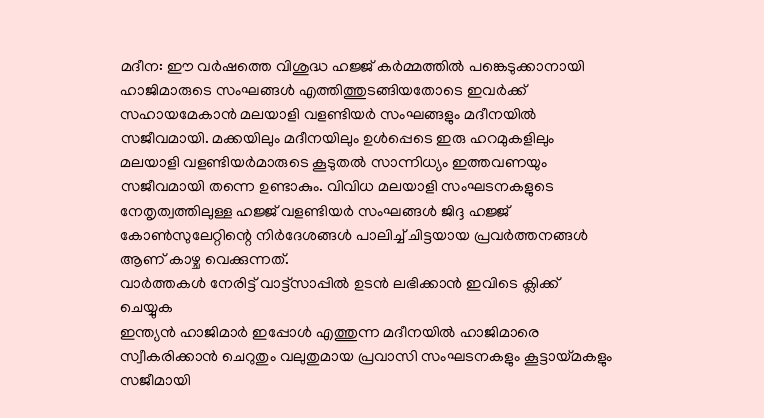മദീന: ഈ വർഷത്തെ വിശുദ്ധ ഹജ്ജ് കർമ്മത്തിൽ പങ്കെടുക്കാനായി ഹാജിമാരുടെ സംഘങ്ങൾ എത്തിത്തുടങ്ങിയതോടെ ഇവർക്ക് സഹായമേകാൻ മലയാളി വളണ്ടിയർ സംഘങ്ങളും മദീനയിൽ സജീവമായി. മക്കയിലും മദീനയിലും ഉൾപ്പെടെ ഇരു ഹറമുകളിലും മലയാളി വളണ്ടിയർമാരുടെ കൂടുതൽ സാന്നിധ്യം ഇത്തവണയും സജീവമായി തന്നെ ഉണ്ടാകും. വിവിധ മലയാളി സംഘടനകളുടെ നേതൃത്വത്തിലുള്ള ഹജ്ജ് വളണ്ടിയർ സംഘങ്ങൾ ജിദ്ദ ഹജ്ജ് കോൺസുലേറ്റിന്റെ നിർദേശങ്ങൾ പാലിച്ച് ചിട്ടയായ പ്രവർത്തനങ്ങൾ ആണ് കാഴ്ച വെക്കുന്നത്.
വാർത്തകൾ നേരിട്ട് വാട്ട്സാപ്പിൽ ഉടൻ ലഭിക്കാൻ ഇവിടെ ക്ലിക്ക് ചെയ്യുക
ഇന്ത്യൻ ഹാജിമാർ ഇപ്പോൾ എത്തുന്ന മദീനയിൽ ഹാജിമാരെ സ്വീകരിക്കാൻ ചെറുതും വലുതുമായ പ്രവാസി സംഘടനകളും കൂട്ടായ്മകളും സജീമായി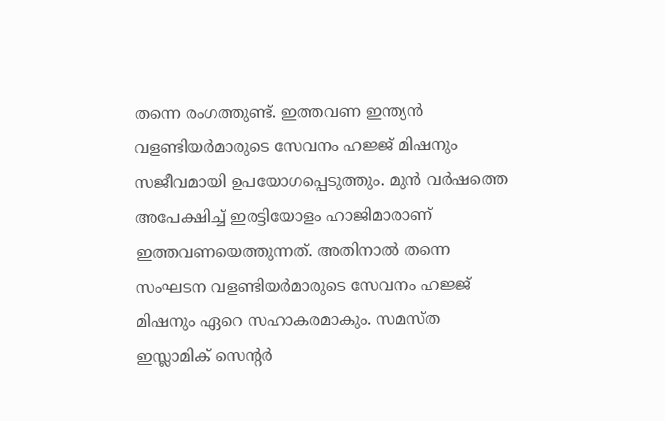തന്നെ രംഗത്തുണ്ട്. ഇത്തവണ ഇന്ത്യൻ വളണ്ടിയർമാരുടെ സേവനം ഹജ്ജ് മിഷനും സജീവമായി ഉപയോഗപ്പെടുത്തും. മുൻ വർഷത്തെ അപേക്ഷിച്ച് ഇരട്ടിയോളം ഹാജിമാരാണ് ഇത്തവണയെത്തുന്നത്. അതിനാൽ തന്നെ സംഘടന വളണ്ടിയർമാരുടെ സേവനം ഹജ്ജ് മിഷനും ഏറെ സഹാകരമാകും. സമസ്ത ഇസ്ലാമിക് സെന്റർ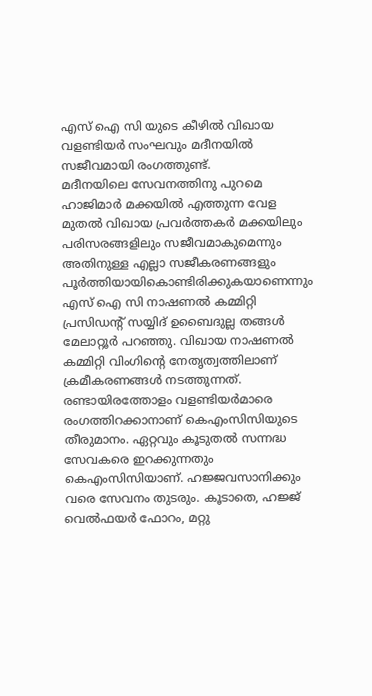എസ് ഐ സി യുടെ കീഴിൽ വിഖായ വളണ്ടിയർ സംഘവും മദീനയിൽ സജീവമായി രംഗത്തുണ്ട്.
മദീനയിലെ സേവനത്തിനു പുറമെ ഹാജിമാർ മക്കയിൽ എത്തുന്ന വേള മുതൽ വിഖായ പ്രവർത്തകർ മക്കയിലും പരിസരങ്ങളിലും സജീവമാകുമെന്നും അതിനുള്ള എല്ലാ സജീകരണങ്ങളും പൂർത്തിയായികൊണ്ടിരിക്കുകയാണെന്നും എസ് ഐ സി നാഷണൽ കമ്മിറ്റി പ്രസിഡന്റ് സയ്യിദ് ഉബൈദുല്ല തങ്ങൾ മേലാറ്റൂർ പറഞ്ഞു. വിഖായ നാഷണൽ കമ്മിറ്റി വിംഗിന്റെ നേതൃത്വത്തിലാണ് ക്രമീകരണങ്ങൾ നടത്തുന്നത്.
രണ്ടായിരത്തോളം വളണ്ടിയർമാരെ രംഗത്തിറക്കാനാണ് കെഎംസിസിയുടെ തീരുമാനം. ഏറ്റവും കൂടുതൽ സന്നദ്ധ സേവകരെ ഇറക്കുന്നതും കെഎംസിസിയാണ്. ഹജ്ജവസാനിക്കും വരെ സേവനം തുടരും. കൂടാതെ, ഹജ്ജ് വെൽഫയർ ഫോറം, മറ്റു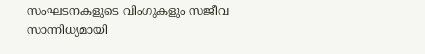സംഘടനകളുടെ വിംഗുകളും സജീവ സാന്നിധ്യമായി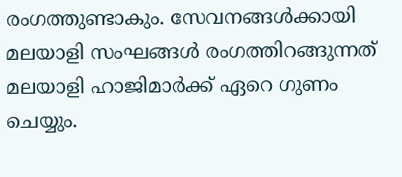രംഗത്തുണ്ടാകും. സേവനങ്ങൾക്കായി മലയാളി സംഘങ്ങൾ രംഗത്തിറങ്ങുന്നത് മലയാളി ഹാജിമാർക്ക് ഏറെ ഗുണം ചെയ്യും.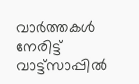വാർത്തകൾ നേരിട്ട് വാട്ട്സാപ്പിൽ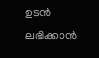ഉടൻ ലഭിക്കാൻ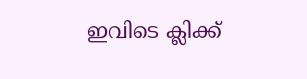ഇവിടെ ക്ലിക്ക്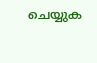ചെയ്യുക